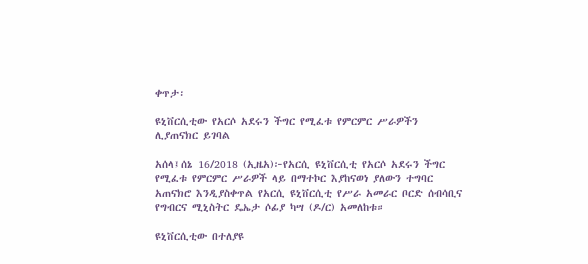ቀጥታ፡

ዩኒቨርሲቲው የአርሶ አደሩን ችግር የሚፈቱ የምርምር ሥራዎችን ሊያጠናክር ይገባል

አሰላ፤ሰኔ 16/2018 (ኢዜአ)፦የአርሲ ዩኒቨርሲቲ የአርሶ አደሩን ችግር የሚፈቱ የምርምር ሥራዎች ላይ በማተኮር እያከናወነ ያለውን ተግባር አጠናክሮ እንዲያስቀጥል የአርሲ ዩኒቨርሲቲ የሥራ አመራር ቦርድ ሰብሳቢና የግብርና ሚኒስትር ዴኤታ ሶፊያ ካሣ (ዶ/ር) አመለከቱ።

ዩኒቨርሲቲው በተለያዩ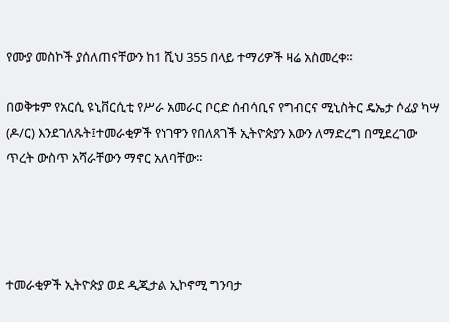የሙያ መስኮች ያሰለጠናቸውን ከ1 ሺህ 355 በላይ ተማሪዎች ዛሬ አስመረቀ።

በወቅቱም የአርሲ ዩኒቨርሲቲ የሥራ አመራር ቦርድ ሰብሳቢና የግብርና ሚኒስትር ዴኤታ ሶፊያ ካሣ (ዶ/ር) እንደገለጹት፤ተመራቂዎች የነገዋን የበለጸገች ኢትዮጵያን እውን ለማድረግ በሚደረገው ጥረት ውስጥ አሻራቸውን ማኖር አለባቸው።




ተመራቂዎች ኢትዮጵያ ወደ ዲጂታል ኢኮኖሚ ግንባታ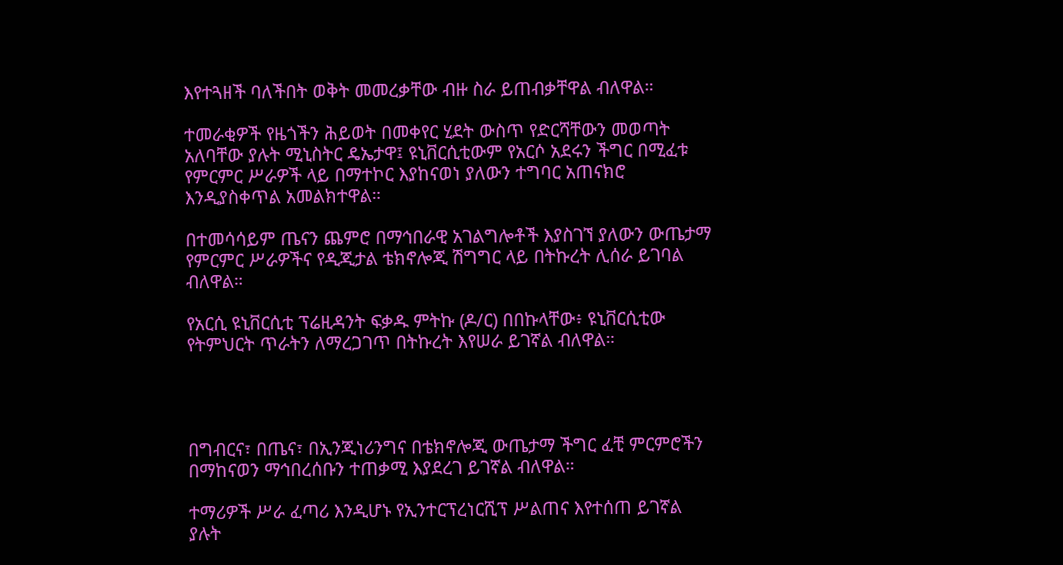እየተጓዘች ባለችበት ወቅት መመረቃቸው ብዙ ስራ ይጠብቃቸዋል ብለዋል።

ተመራቂዎች የዜጎችን ሕይወት በመቀየር ሂደት ውስጥ የድርሻቸውን መወጣት አለባቸው ያሉት ሚኒስትር ዴኤታዋ፤ ዩኒቨርሲቲውም የአርሶ አደሩን ችግር በሚፈቱ የምርምር ሥራዎች ላይ በማተኮር እያከናወነ ያለውን ተግባር አጠናክሮ እንዲያስቀጥል አመልክተዋል።

በተመሳሳይም ጤናን ጨምሮ በማኅበራዊ አገልግሎቶች እያስገኘ ያለውን ውጤታማ የምርምር ሥራዎችና የዲጂታል ቴክኖሎጂ ሽግግር ላይ በትኩረት ሊሰራ ይገባል ብለዋል።

የአርሲ ዩኒቨርሲቲ ፕሬዚዳንት ፍቃዱ ምትኩ (ዶ/ር) በበኩላቸው፥ ዩኒቨርሲቲው የትምህርት ጥራትን ለማረጋገጥ በትኩረት እየሠራ ይገኛል ብለዋል።




በግብርና፣ በጤና፣ በኢንጂነሪንግና በቴክኖሎጂ ውጤታማ ችግር ፈቺ ምርምሮችን በማከናወን ማኅበረሰቡን ተጠቃሚ እያደረገ ይገኛል ብለዋል።

ተማሪዎች ሥራ ፈጣሪ እንዲሆኑ የኢንተርፕረነርሺፕ ሥልጠና እየተሰጠ ይገኛል ያሉት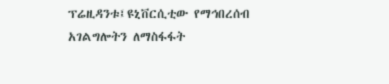ፕሬዚዳንቱ፤ዩኒቨርሲቲው የማኅበረሰብ አገልግሎትን ለማስፋፋት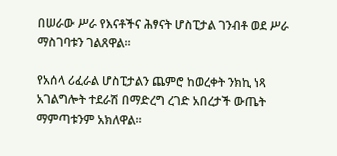በሠራው ሥራ የእናቶችና ሕፃናት ሆስፒታል ገንብቶ ወደ ሥራ ማስገባቱን ገልጸዋል።

የአሰላ ሪፈራል ሆስፒታልን ጨምሮ ከወረቀት ንክኪ ነጻ አገልግሎት ተደራሽ በማድረግ ረገድ አበረታች ውጤት ማምጣቱንም አክለዋል።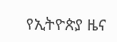የኢትዮጵያ ዜና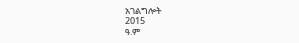አገልግሎት
2015
ዓ.ም